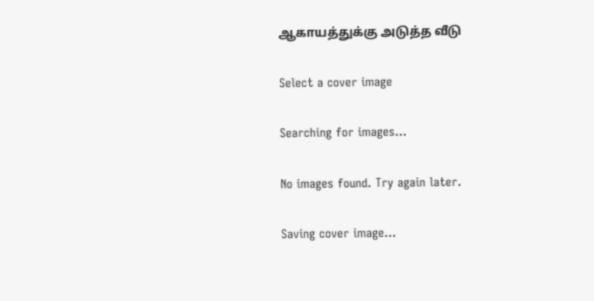ஆகாயத்துக்கு அடுத்த வீடு

Select a cover image

Searching for images...

No images found. Try again later.

Saving cover image...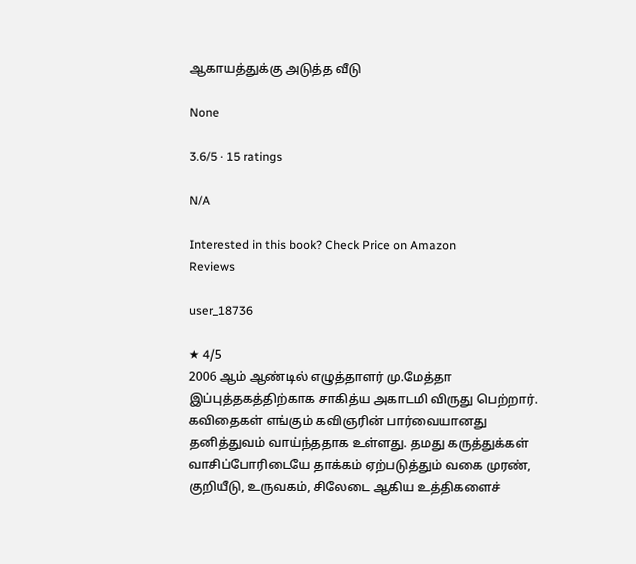ஆகாயத்துக்கு அடுத்த வீடு

None

3.6/5 · 15 ratings

N/A

Interested in this book? Check Price on Amazon
Reviews

user_18736

★ 4/5
2006 ஆம் ஆண்டில் எழுத்தாளர் மு.மேத்தா இப்புத்தகத்திற்காக சாகித்ய அகாடமி விருது பெற்றார். கவிதைகள் எங்கும் கவிஞரின் பார்வையானது தனித்துவம் வாய்ந்ததாக உள்ளது. தமது கருத்துக்கள் வாசிப்போரிடையே தாக்கம் ஏற்படுத்தும் வகை முரண், குறியீடு, உருவகம், சிலேடை ஆகிய உத்திகளைச்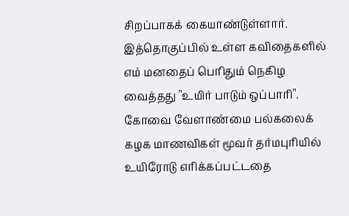சிறப்பாகக் கையாண்டுள்ளார். இத்தொகுப்பில் உள்ள கவிதைகளில் எம் மனதைப் பெரிதும் நெகிழ வைத்தது "உயிர் பாடும் ஒப்பாரி". கோவை வேளாண்மை பல்கலைக் கழக மாணவிகள் மூவர் தர்மபுரியில் உயிரோடு எரிக்கப்பட்டதை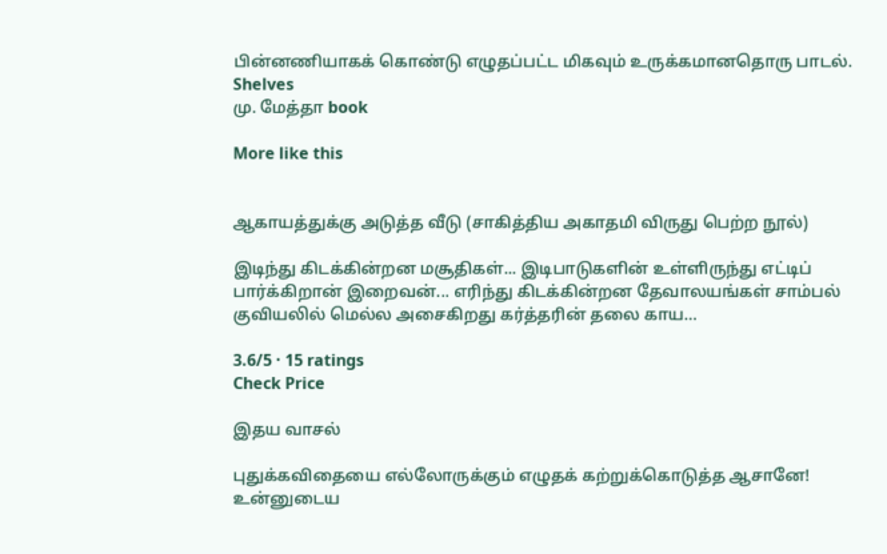பின்னணியாகக் கொண்டு எழுதப்பட்ட மிகவும் உருக்கமானதொரு பாடல்.
Shelves
மு. மேத்தா book

More like this


ஆகாயத்துக்கு அடுத்த வீடு (சாகித்திய அகாதமி விருது பெற்ற நூல்)

இடிந்து கிடக்கின்றன மசூதிகள்... இடிபாடுகளின் உள்ளிருந்து எட்டிப் பார்க்கிறான் இறைவன்... எரிந்து கிடக்கின்றன தேவாலயங்கள் சாம்பல் குவியலில் மெல்ல அசைகிறது கர்த்தரின் தலை காய…

3.6/5 · 15 ratings
Check Price

இதய வாசல்

புதுக்கவிதையை எல்லோருக்கும் எழுதக் கற்றுக்கொடுத்த ஆசானே! உன்னுடைய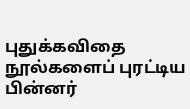புதுக்கவிதை நூல்களைப் புரட்டிய பின்னர்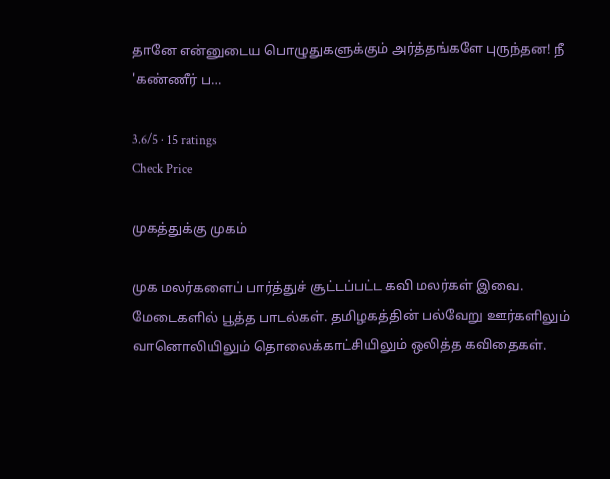தானே என்னுடைய பொழுதுகளுக்கும் அர்த்தங்களே புருந்தன! நீ 'கண்ணீர் ப…

3.6/5 · 15 ratings
Check Price

முகத்துக்கு முகம்

முக மலர்களைப் பார்த்துச் சூட்டப்பட்ட கவி மலர்கள் இவை. மேடைகளில் பூத்த பாடல்கள். தமிழகத்தின் பல்வேறு ஊர்களிலும் வானொலியிலும் தொலைக்காட்சியிலும் ஒலித்த கவிதைகள்.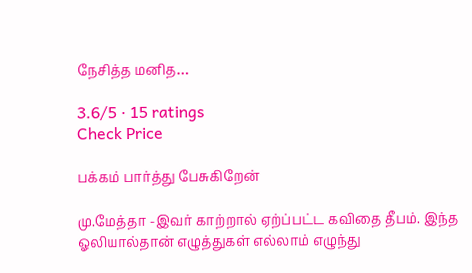நேசித்த மனித…

3.6/5 · 15 ratings
Check Price

பக்கம் பார்த்து பேசுகிறேன்

மு.மேத்தா -இவர் காற்றால் ஏற்ப்பட்ட கவிதை தீபம். இந்த ஓலியால்தான் எழுத்துகள் எல்லாம் எழுந்து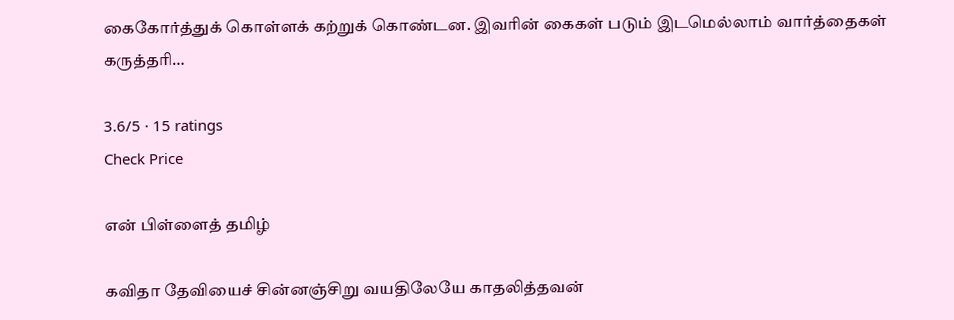கைகோர்த்துக் கொள்ளக் கற்றுக் கொண்டன. இவரின் கைகள் படும் இடமெல்லாம் வார்த்தைகள் கருத்தரி…

3.6/5 · 15 ratings
Check Price

என் பிள்ளைத் தமிழ்

கவிதா தேவியைச் சின்னஞ்சிறு வயதிலேயே காதலித்தவன்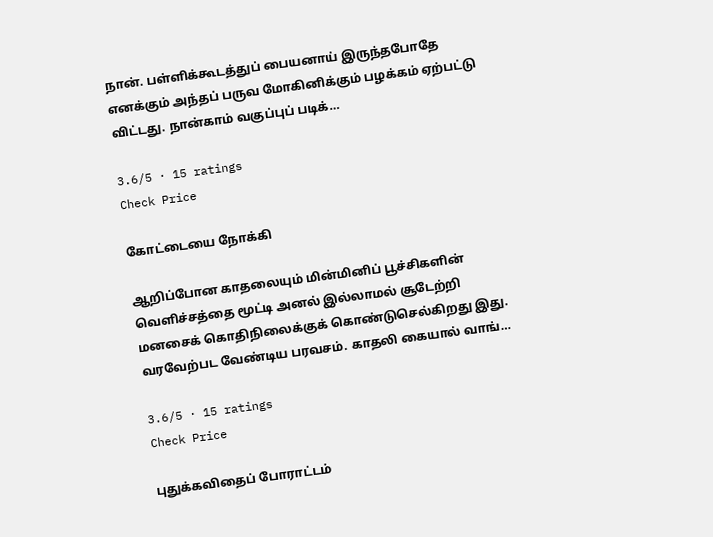நான். பள்ளிக்கூடத்துப் பையனாய் இருந்தபோதே எனக்கும் அந்தப் பருவ மோகினிக்கும் பழக்கம் ஏற்பட்டு விட்டது. நான்காம் வகுப்புப் படிக்…

3.6/5 · 15 ratings
Check Price

கோட்டையை நோக்கி

ஆறிப்போன காதலையும் மின்மினிப் பூச்சிகளின் வெளிச்சத்தை மூட்டி அனல் இல்லாமல் சூடேற்றி மனசைக் கொதிநிலைக்குக் கொண்டுசெல்கிறது இது. வரவேற்பட வேண்டிய பரவசம். காதலி கையால் வாங்…

3.6/5 · 15 ratings
Check Price

புதுக்கவிதைப் போராட்டம்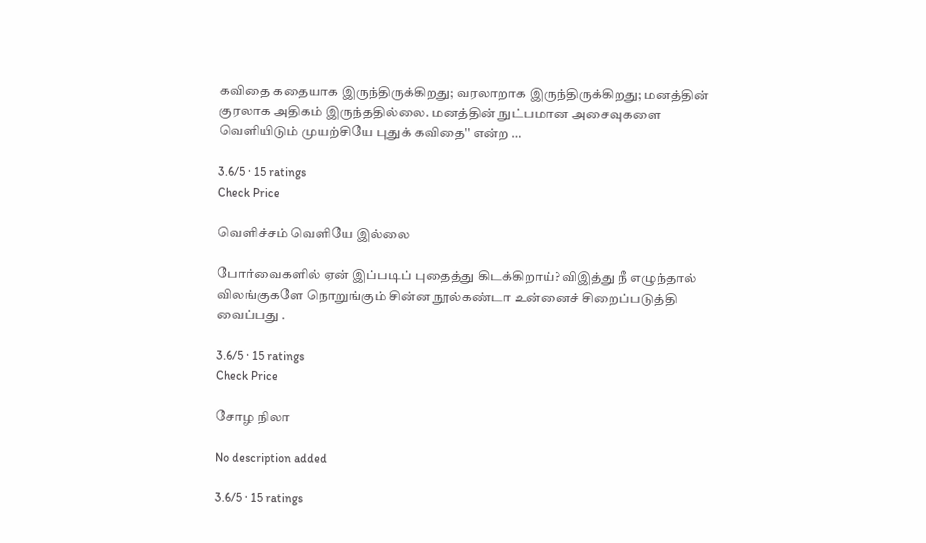கவிதை கதையாக இருந்திருக்கிறது; வரலாறாக இருந்திருக்கிறது; மனத்தின் குரலாக அதிகம் இருந்ததில்லை. மனத்தின் நுட்பமான அசைவுகளை வெளியிடும் முயற்சியே புதுக் கவிதை'' என்ற …

3.6/5 · 15 ratings
Check Price

வெளிச்சம் வெளியே இல்லை

போர்வைகளில் ஏன் இப்படிப் புதைத்து கிடக்கிறாய்? விஇத்து நீ எழுந்தால் விலங்குகளே நொறுங்கும் சின்ன நூல்கண்டா உன்னைச் சிறைப்படுத்தி வைப்பது .

3.6/5 · 15 ratings
Check Price

சோழ நிலா

No description added

3.6/5 · 15 ratings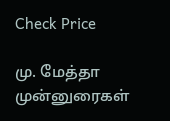Check Price

மு. மேத்தா முன்னுரைகள்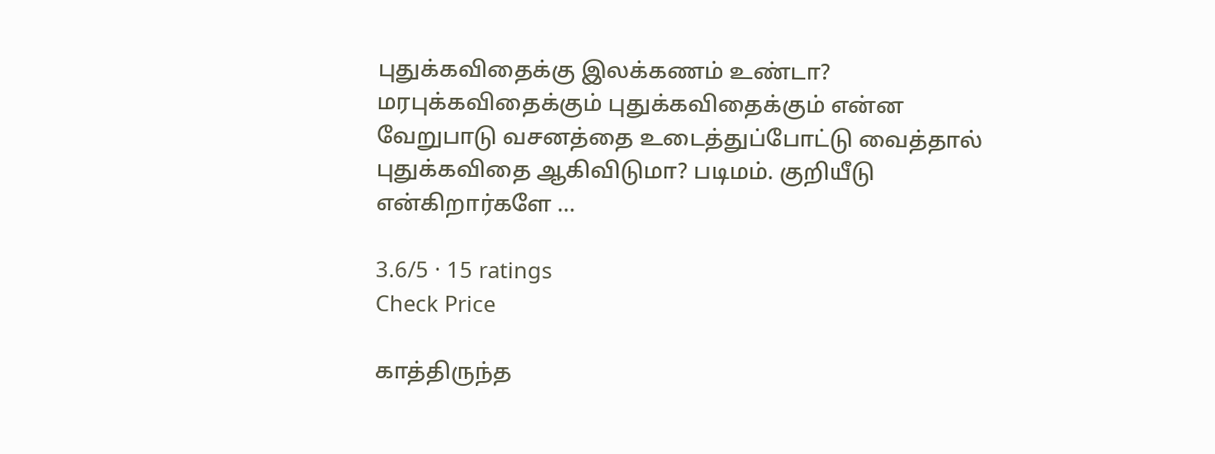புதுக்கவிதைக்கு இலக்கணம் உண்டா? மரபுக்கவிதைக்கும் புதுக்கவிதைக்கும் என்ன வேறுபாடு வசனத்தை உடைத்துப்போட்டு வைத்தால் புதுக்கவிதை ஆகிவிடுமா? படிமம். குறியீடு என்கிறார்களே …

3.6/5 · 15 ratings
Check Price

காத்திருந்த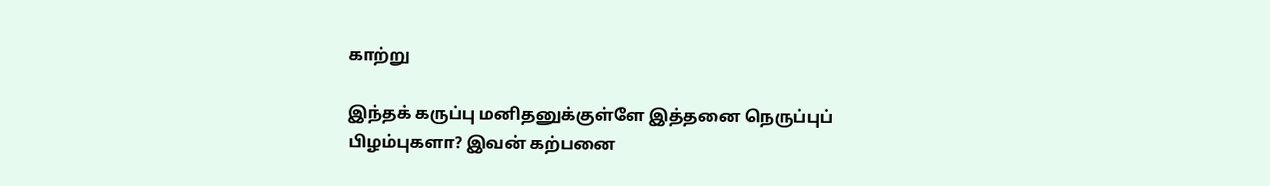காற்று

இந்தக் கருப்பு மனிதனுக்குள்ளே இத்தனை நெருப்புப் பிழம்புகளா? இவன் கற்பனை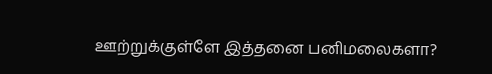ஊற்றுக்குள்ளே இத்தனை பனிமலைகளா?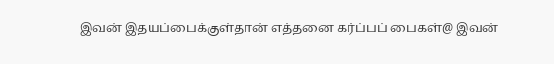இவன் இதயப்பைக்குள்தான் எத்தனை கர்ப்பப் பைகள்@ இவன்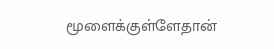மூளைக்குள்ளேதான்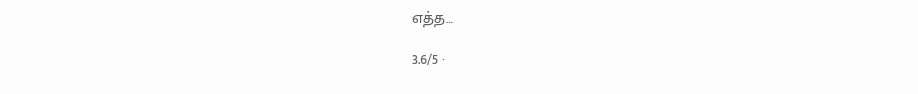எத்த…

3.6/5 ·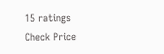15 ratings
Check Price